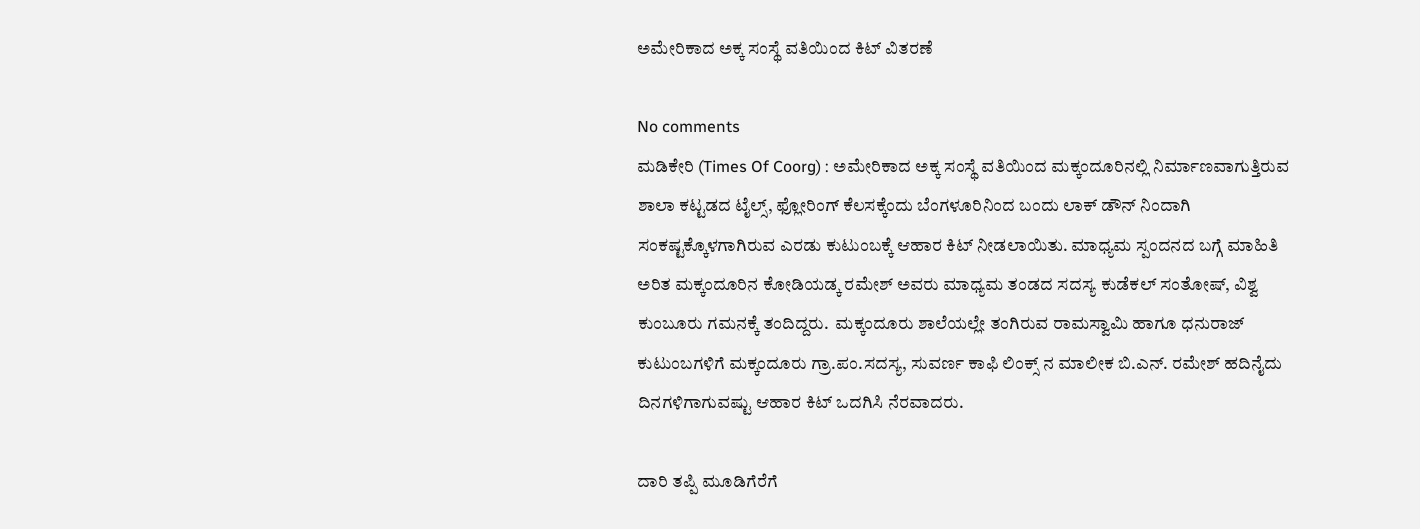ಅಮೇರಿಕಾದ ಅಕ್ಕ ಸಂಸ್ಥೆ ವತಿಯಿಂದ ಕಿಟ್ ವಿತರಣೆ

No comments
ಮಡಿಕೇರಿ (Times Of Coorg) : ಅಮೇರಿಕಾದ ಅಕ್ಕ ಸಂಸ್ಥೆ ವತಿಯಿಂದ ಮಕ್ಕಂದೂರಿನಲ್ಲಿ ನಿರ್ಮಾಣವಾಗುತ್ತಿರುವ ಶಾಲಾ ಕಟ್ಟಡದ ಟೈಲ್ಸ್, ಫ್ಲೋರಿಂಗ್ ಕೆಲಸಕ್ಕೆಂದು ಬೆಂಗಳೂರಿನಿಂದ ಬಂದು ಲಾಕ್ ಡೌನ್ ನಿಂದಾಗಿ ಸಂಕಷ್ಟಕ್ಕೊಳಗಾಗಿರುವ ಎರಡು ಕುಟುಂಬಕ್ಕೆ ಆಹಾರ ಕಿಟ್ ನೀಡಲಾಯಿತು. ಮಾಧ್ಯಮ ಸ್ಪಂದನದ ಬಗ್ಗೆ ಮಾಹಿತಿ ಅರಿತ ಮಕ್ಕಂದೂರಿನ ಕೋಡಿಯಡ್ಕ ರಮೇಶ್ ಅವರು ಮಾಧ್ಯಮ ತಂಡದ ಸದಸ್ಯ ಕುಡೆಕಲ್ ಸಂತೋಷ್, ವಿಶ್ವ ಕುಂಬೂರು ಗಮನಕ್ಕೆ ತಂದಿದ್ದರು.  ಮಕ್ಕಂದೂರು ಶಾಲೆಯಲ್ಲೇ ತಂಗಿರುವ ರಾಮಸ್ವಾಮಿ ಹಾಗೂ ಧನುರಾಜ್ ಕುಟುಂಬಗಳಿಗೆ ಮಕ್ಕಂದೂರು ಗ್ರಾ.ಪಂ.ಸದಸ್ಯ, ಸುವರ್ಣ ಕಾಫಿ ಲಿಂಕ್ಸ್ ನ ಮಾಲೀಕ ಬಿ.ಎನ್. ರಮೇಶ್ ಹದಿನೈದು ದಿನಗಳಿಗಾಗುವಷ್ಟು ಆಹಾರ ಕಿಟ್ ಒದಗಿಸಿ ನೆರವಾದರು.

ದಾರಿ ತಪ್ಪಿ ಮೂಡಿಗೆರೆಗೆ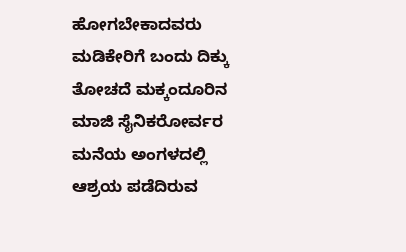ಹೋಗಬೇಕಾದವರು ಮಡಿಕೇರಿಗೆ ಬಂದು ದಿಕ್ಕು ತೋಚದೆ ಮಕ್ಕಂದೂರಿನ ಮಾಜಿ ಸೈನಿಕರೋರ್ವರ ಮನೆಯ ಅಂಗಳದಲ್ಲಿ ಆಶ್ರಯ ಪಡೆದಿರುವ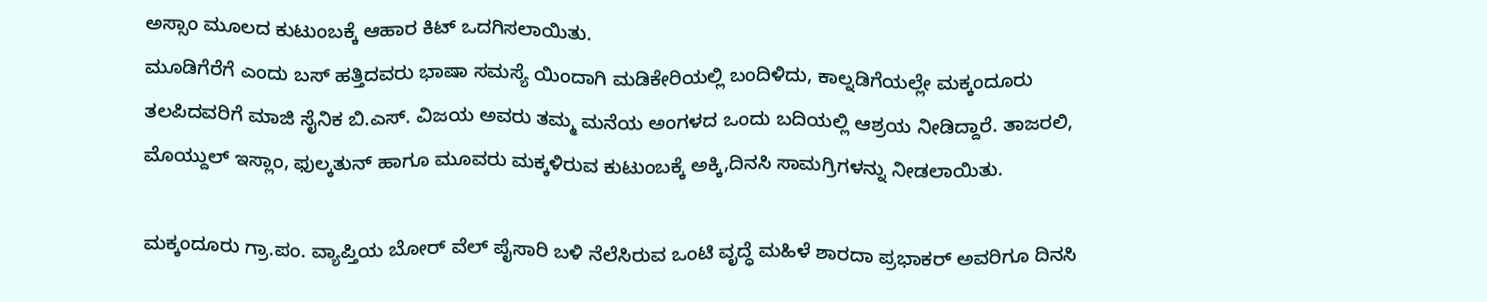ಅಸ್ಸಾಂ ಮೂಲದ ಕುಟುಂಬಕ್ಕೆ ಆಹಾರ ಕಿಟ್ ಒದಗಿಸಲಾಯಿತು.
ಮೂಡಿಗೆರೆಗೆ ಎಂದು ಬಸ್ ಹತ್ತಿದವರು ಭಾಷಾ ಸಮಸ್ಯೆ ಯಿಂದಾಗಿ ಮಡಿಕೇರಿಯಲ್ಲಿ ಬಂದಿಳಿದು, ಕಾಲ್ನಡಿಗೆಯಲ್ಲೇ ಮಕ್ಕಂದೂರು ತಲಪಿದವರಿಗೆ ಮಾಜಿ ಸೈನಿಕ ಬಿ.ಎಸ್. ವಿಜಯ ಅವರು ತಮ್ಮ ಮನೆಯ ಅಂಗಳದ ಒಂದು ಬದಿಯಲ್ಲಿ ಆಶ್ರಯ ನೀಡಿದ್ದಾರೆ. ತಾಜರಲಿ, ಮೊಯ್ದುಲ್ ಇಸ್ಲಾಂ, ಫುಲ್ಕತುನ್ ಹಾಗೂ ಮೂವರು ಮಕ್ಕಳಿರುವ ಕುಟುಂಬಕ್ಕೆ ಅಕ್ಕಿ,ದಿನಸಿ ಸಾಮಗ್ರಿಗಳನ್ನು ನೀಡಲಾಯಿತು.

ಮಕ್ಕಂದೂರು ಗ್ರಾ.ಪಂ. ವ್ಯಾಪ್ತಿಯ ಬೋರ್ ವೆಲ್ ಪೈಸಾರಿ ಬಳಿ ನೆಲೆಸಿರುವ ಒಂಟಿ ವೃದ್ಧೆ ಮಹಿಳೆ ಶಾರದಾ ಪ್ರಭಾಕರ್ ಅವರಿಗೂ ದಿನಸಿ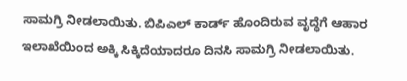ಸಾಮಗ್ರಿ ನೀಡಲಾಯಿತು. ಬಿಪಿಎಲ್ ಕಾರ್ಡ್ ಹೊಂದಿರುವ ವೃದ್ಧೆಗೆ ಆಹಾರ ಇಲಾಖೆಯಿಂದ ಅಕ್ಕಿ ಸಿಕ್ಕಿದೆಯಾದರೂ ದಿನಸಿ ಸಾಮಗ್ರಿ ನೀಡಲಾಯಿತು.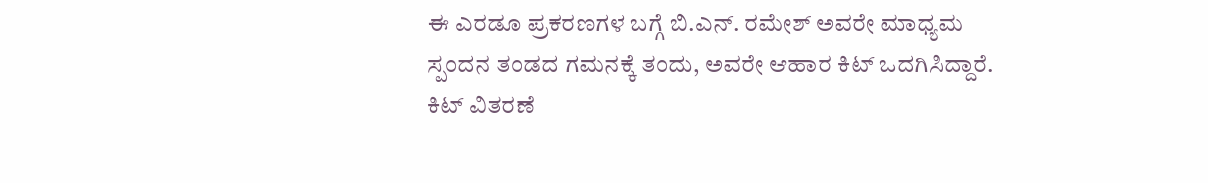ಈ ಎರಡೂ ಪ್ರಕರಣಗಳ ಬಗ್ಗೆ ಬಿ.ಎನ್. ರಮೇಶ್ ಅವರೇ ಮಾಧ್ಯಮ ಸ್ಪಂದನ ತಂಡದ ಗಮನಕ್ಕೆ ತಂದು, ಅವರೇ ಆಹಾರ ಕಿಟ್ ಒದಗಿಸಿದ್ದಾರೆ. ಕಿಟ್ ವಿತರಣೆ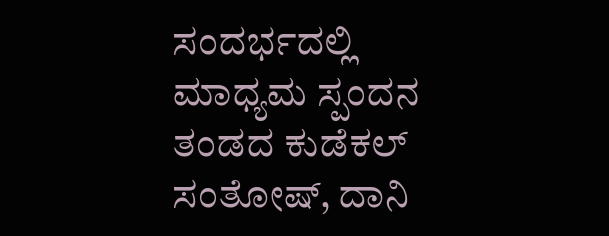ಸಂದರ್ಭದಲ್ಲಿ ಮಾಧ್ಯಮ ಸ್ಪಂದನ ತಂಡದ ಕುಡೆಕಲ್ ಸಂತೋಷ್, ದಾನಿ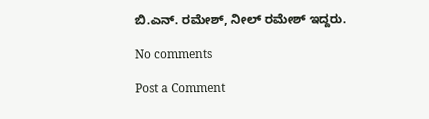ಬಿ.ಎನ್. ರಮೇಶ್, ನೀಲ್ ರಮೇಶ್ ಇದ್ದರು.

No comments

Post a Comment